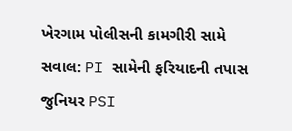ખેરગામ પોલીસની કામગીરી સામે સવાલ: PI સામેની ફરિયાદની તપાસ જુનિયર PSI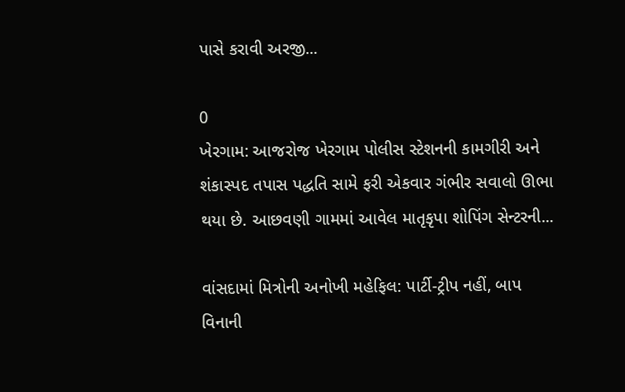પાસે કરાવી અરજી...

0
ખેરગામ: આજરોજ ખેરગામ પોલીસ સ્ટેશનની કામગીરી અને શંકાસ્પદ તપાસ પદ્ધતિ સામે ફરી એકવાર ગંભીર સવાલો ઊભા થયા છે. આછવણી ગામમાં આવેલ માતૃકૃપા શોપિંગ સેન્ટરની...

વાંસદામાં મિત્રોની અનોખી મહેફિલ: પાર્ટી-ટ્રીપ નહીં, બાપ વિનાની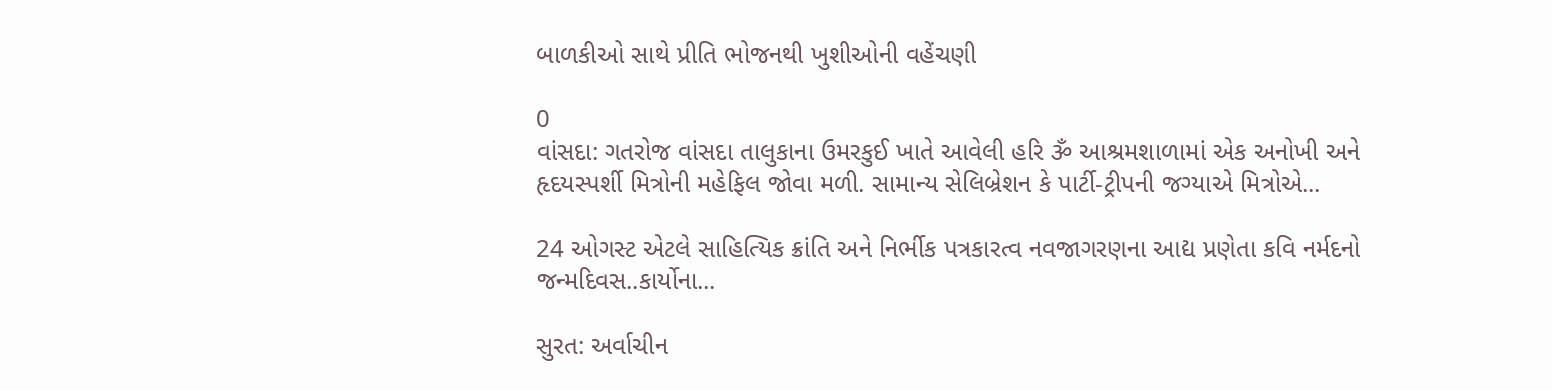બાળકીઓ સાથે પ્રીતિ ભોજનથી ખુશીઓની વહેંચણી

0
વાંસદા: ગતરોજ વાંસદા તાલુકાના ઉમરકુઈ ખાતે આવેલી હરિ ૐ આશ્રમશાળામાં એક અનોખી અને હૃદયસ્પર્શી મિત્રોની મહેફિલ જોવા મળી. સામાન્ય સેલિબ્રેશન કે પાર્ટી-ટ્રીપની જગ્યાએ મિત્રોએ...

24 ઓગસ્ટ એટલે સાહિત્યિક ક્રાંતિ અને નિર્ભીક પત્રકારત્વ નવજાગરણના આદ્ય પ્રણેતા કવિ નર્મદનો જન્મદિવસ..કાર્યોના...

સુરત: અર્વાચીન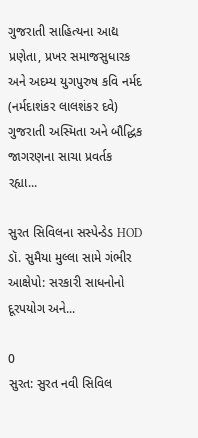ગુજરાતી સાહિત્યના આદ્ય પ્રણેતા, પ્રખર સમાજસુધારક અને અદમ્ય યુગપુરુષ કવિ નર્મદ (નર્મદાશંકર લાલશંકર દવે) ગુજરાતી અસ્મિતા અને બૌદ્ધિક જાગરણના સાચા પ્રવર્તક રહ્યા...

સુરત સિવિલના સસ્પેન્ડેડ HOD ડૉ. સુમૈયા મુલ્લા સામે ગંભીર આક્ષેપો: સરકારી સાધનોનો દૂરપયોગ અને...

0
સુરત: સુરત નવી સિવિલ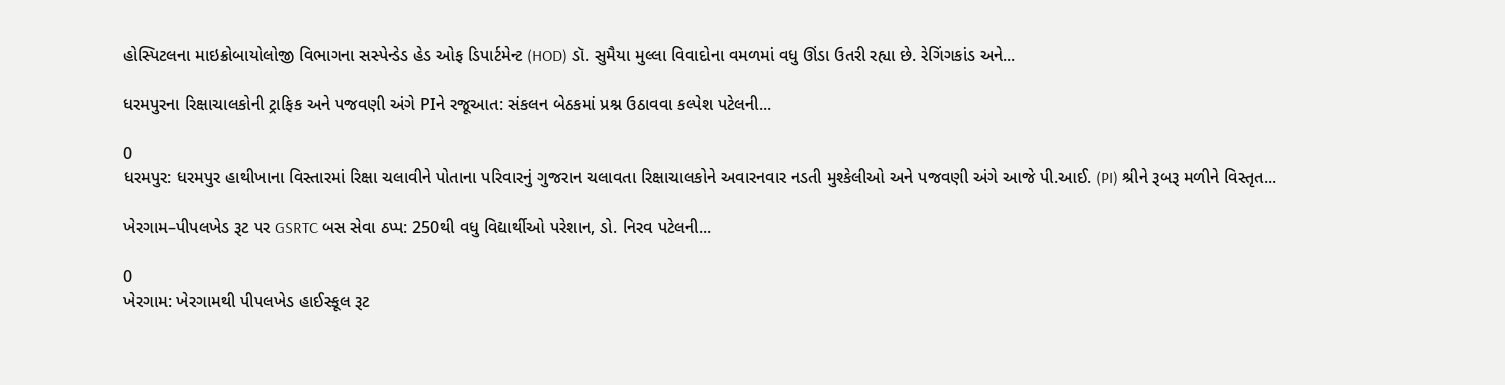હોસ્પિટલના માઇક્રોબાયોલોજી વિભાગના સસ્પેન્ડેડ હેડ ઓફ ડિપાર્ટમેન્ટ (HOD) ડૉ. સુમૈયા મુલ્લા વિવાદોના વમળમાં વધુ ઊંડા ઉતરી રહ્યા છે. રેગિંગકાંડ અને...

ધરમપુરના રિક્ષાચાલકોની ટ્રાફિક અને પજવણી અંગે PIને રજૂઆત: સંકલન બેઠકમાં પ્રશ્ન ઉઠાવવા કલ્પેશ પટેલની...

0
ધરમપુર: ધરમપુર હાથીખાના વિસ્તારમાં રિક્ષા ચલાવીને પોતાના પરિવારનું ગુજરાન ચલાવતા રિક્ષાચાલકોને અવારનવાર નડતી મુશ્કેલીઓ અને પજવણી અંગે આજે પી.આઈ. (PI) શ્રીને રૂબરૂ મળીને વિસ્તૃત...

ખેરગામ–પીપલખેડ રૂટ પર GSRTC બસ સેવા ઠપ્પ: 250થી વધુ વિદ્યાર્થીઓ પરેશાન, ડો. નિરવ પટેલની...

0
ખેરગામ: ખેરગામથી પીપલખેડ હાઈસ્કૂલ રૂટ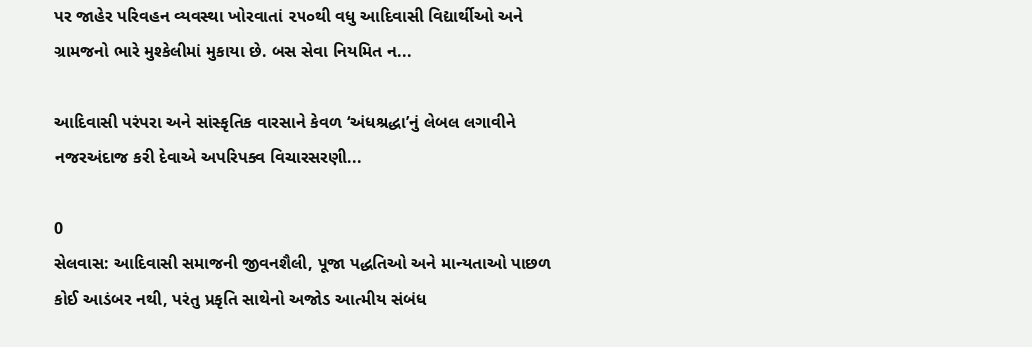પર જાહેર પરિવહન વ્યવસ્થા ખોરવાતાં ૨૫૦થી વધુ આદિવાસી વિદ્યાર્થીઓ અને ગ્રામજનો ભારે મુશ્કેલીમાં મુકાયા છે. બસ સેવા નિયમિત ન...

આદિવાસી પરંપરા અને સાંસ્કૃતિક વારસાને કેવળ ‘અંધશ્રદ્ધા’નું લેબલ લગાવીને નજરઅંદાજ કરી દેવાએ અપરિપક્વ વિચારસરણી...

0
સેલવાસ: આદિવાસી સમાજની જીવનશૈલી, પૂજા પદ્ધતિઓ અને માન્યતાઓ પાછળ કોઈ આડંબર નથી, પરંતુ પ્રકૃતિ સાથેનો અજોડ આત્મીય સંબંધ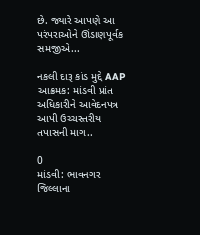છે. જ્યારે આપણે આ પરંપરાઓને ઊંડાણપૂર્વક સમજીએ...

નકલી દારૂ કાંડ મુદ્દે AAP આક્રમક: માંડવી પ્રાંત અધિકારીને આવેદનપત્ર આપી ઉચ્ચસ્તરીય તપાસની માગ..

0
માંડવી: ભાવનગર જિલ્લાના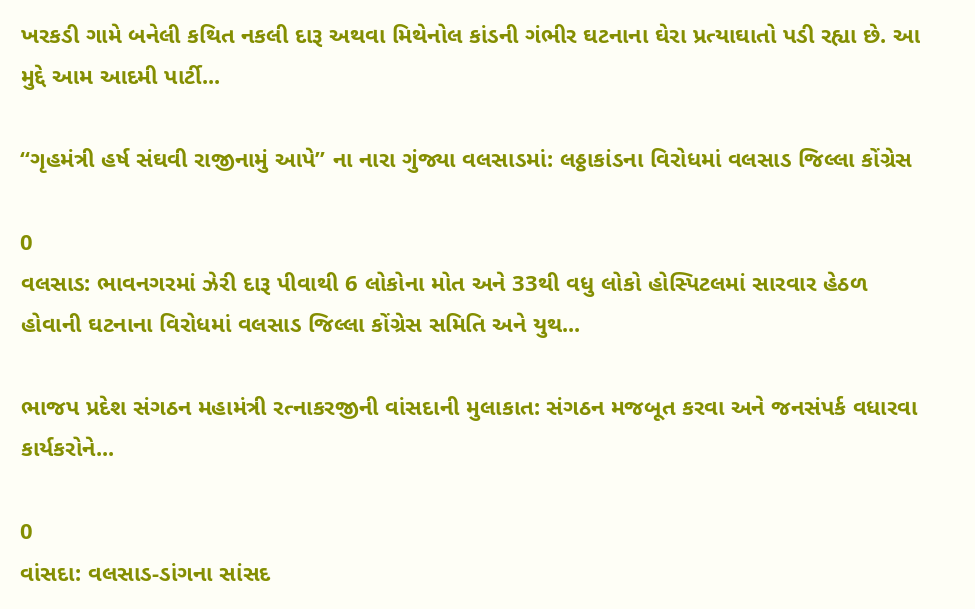ખરકડી ગામે બનેલી કથિત નકલી દારૂ અથવા મિથેનોલ કાંડની ગંભીર ઘટનાના ઘેરા પ્રત્યાઘાતો પડી રહ્યા છે. આ મુદ્દે આમ આદમી પાર્ટી...

“ગૃહમંત્રી હર્ષ સંઘવી રાજીનામું આપે” ના નારા ગુંજ્યા વલસાડમાં: લઠ્ઠાકાંડના વિરોધમાં વલસાડ જિલ્લા કોંગ્રેસ

0
વલસાડ: ભાવનગરમાં ઝેરી દારૂ પીવાથી 6 લોકોના મોત અને 33થી વધુ લોકો હોસ્પિટલમાં સારવાર હેઠળ હોવાની ઘટનાના વિરોધમાં વલસાડ જિલ્લા કોંગ્રેસ સમિતિ અને યુથ...

ભાજપ પ્રદેશ સંગઠન મહામંત્રી રત્નાકરજીની વાંસદાની મુલાકાત: સંગઠન મજબૂત કરવા અને જનસંપર્ક વધારવા કાર્યકરોને...

0
વાંસદા: વલસાડ-ડાંગના સાંસદ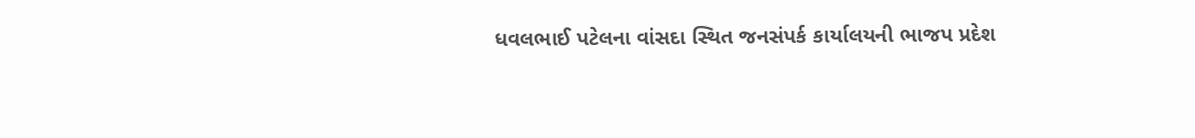ધવલભાઈ પટેલના વાંસદા સ્થિત જનસંપર્ક કાર્યાલયની ભાજપ પ્રદેશ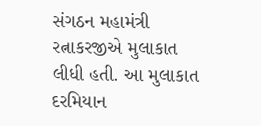સંગઠન મહામંત્રી રત્નાકરજીએ મુલાકાત લીધી હતી. આ મુલાકાત દરમિયાન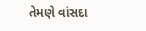તેમણે વાંસદા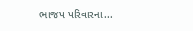ભાજપ પરિવારના...